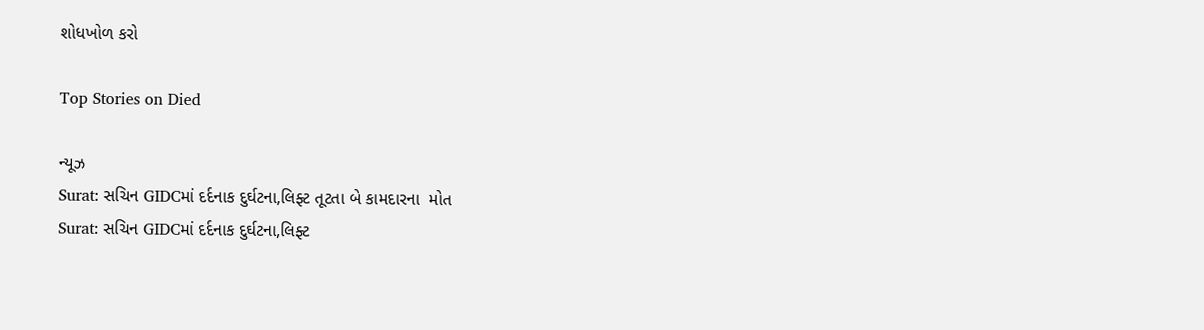શોધખોળ કરો

Top Stories on Died

ન્યૂઝ
Surat: સચિન GIDCમાં દર્દનાક દુર્ઘટના,લિફ્ટ તૂટતા બે કામદારના  મોત
Surat: સચિન GIDCમાં દર્દનાક દુર્ઘટના,લિફ્ટ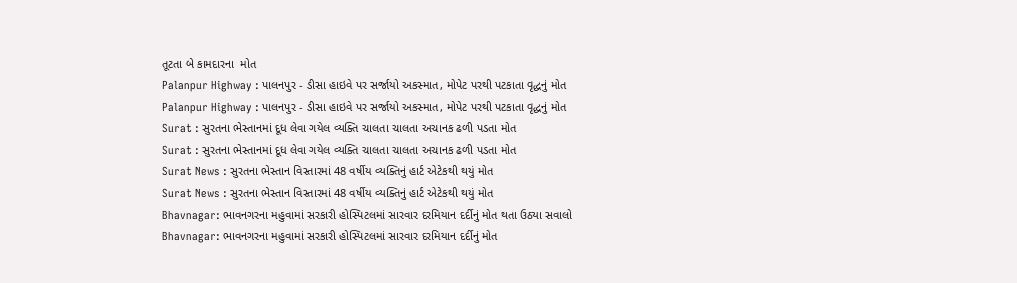તૂટતા બે કામદારના  મોત
Palanpur Highway : પાલનપુર - ડીસા હાઇવે પર સર્જાયો અકસ્માત, મોપેટ પરથી પટકાતા વૃદ્ધનું મોત
Palanpur Highway : પાલનપુર - ડીસા હાઇવે પર સર્જાયો અકસ્માત, મોપેટ પરથી પટકાતા વૃદ્ધનું મોત
Surat : સુરતના ભેસ્તાનમાં દૂધ લેવા ગયેલ વ્યક્તિ ચાલતા ચાલતા અચાનક ઢળી પડતા મોત
Surat : સુરતના ભેસ્તાનમાં દૂધ લેવા ગયેલ વ્યક્તિ ચાલતા ચાલતા અચાનક ઢળી પડતા મોત
Surat News : સુરતના ભેસ્તાન વિસ્તારમાં 48 વર્ષીય વ્યક્તિનું હાર્ટ એટેકથી થયું મોત
Surat News : સુરતના ભેસ્તાન વિસ્તારમાં 48 વર્ષીય વ્યક્તિનું હાર્ટ એટેકથી થયું મોત
Bhavnagar: ભાવનગરના મહુવામાં સરકારી હોસ્પિટલમાં સારવાર દરમિયાન દર્દીનું મોત થતા ઉઠ્યા સવાલો
Bhavnagar: ભાવનગરના મહુવામાં સરકારી હોસ્પિટલમાં સારવાર દરમિયાન દર્દીનું મોત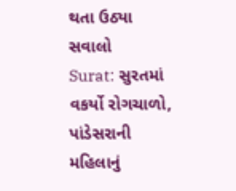થતા ઉઠ્યા સવાલો
Surat: સુરતમાં વકર્યો રોગચાળો, પાંડેસરાની મહિલાનું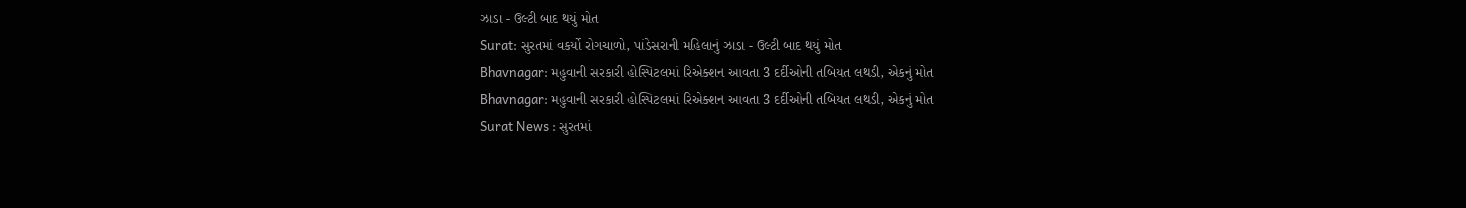ઝાડા - ઉલ્ટી બાદ થયું મોત
Surat: સુરતમાં વકર્યો રોગચાળો, પાંડેસરાની મહિલાનું ઝાડા - ઉલ્ટી બાદ થયું મોત
Bhavnagar: મહુવાની સરકારી હોસ્પિટલમાં રિએક્શન આવતા 3 દર્દીઓની તબિયત લથડી, એકનું મોત
Bhavnagar: મહુવાની સરકારી હોસ્પિટલમાં રિએક્શન આવતા 3 દર્દીઓની તબિયત લથડી, એકનું મોત
Surat News : સુરતમાં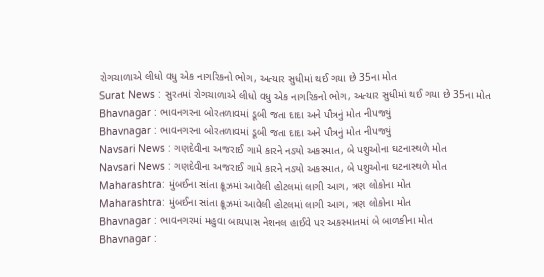રોગચાળાએ લીધો વધુ એક નાગરિકનો ભોગ, અત્યાર સુધીમાં થઈ ગયા છે 35ના મોત
Surat News : સુરતમાં રોગચાળાએ લીધો વધુ એક નાગરિકનો ભોગ, અત્યાર સુધીમાં થઈ ગયા છે 35ના મોત
Bhavnagar : ભાવનગરના બોરતળાવમાં ડૂબી જતા દાદા અને પૌત્રનું મોત નીપજ્યું
Bhavnagar : ભાવનગરના બોરતળાવમાં ડૂબી જતા દાદા અને પૌત્રનું મોત નીપજ્યું
Navsari News : ગણદેવીના અજરાઈ ગામે કારને નડ્યો અકસ્માત, બે પશુઓના ઘટનાસ્થળે મોત
Navsari News : ગણદેવીના અજરાઈ ગામે કારને નડ્યો અકસ્માત, બે પશુઓના ઘટનાસ્થળે મોત
Maharashtra: મુંબઈના સાંતા ક્રૂઝમાં આવેલી હોટલમાં લાગી આગ, ત્રણ લોકોના મોત
Maharashtra: મુંબઈના સાંતા ક્રૂઝમાં આવેલી હોટલમાં લાગી આગ, ત્રણ લોકોના મોત
Bhavnagar : ભાવનગરમાં મહુવા બાયપાસ નેશનલ હાઈવે પર અકસ્માતમાં બે બાળકીના મોત
Bhavnagar :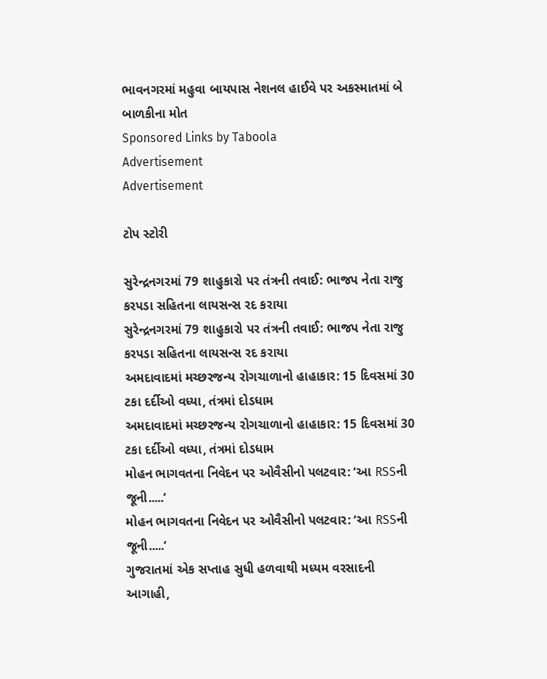ભાવનગરમાં મહુવા બાયપાસ નેશનલ હાઈવે પર અકસ્માતમાં બે બાળકીના મોત
Sponsored Links by Taboola
Advertisement
Advertisement

ટોપ સ્ટોરી

સુરેન્દ્રનગરમાં 79 શાહુકારો પર તંત્રની તવાઈ: ભાજપ નેતા રાજુ કરપડા સહિતના લાયસન્સ રદ કરાયા
સુરેન્દ્રનગરમાં 79 શાહુકારો પર તંત્રની તવાઈ: ભાજપ નેતા રાજુ કરપડા સહિતના લાયસન્સ રદ કરાયા
અમદાવાદમાં મચ્છરજન્ય રોગચાળાનો હાહાકાર: 15 દિવસમાં 30 ટકા દર્દીઓ વધ્યા, તંત્રમાં દોડધામ
અમદાવાદમાં મચ્છરજન્ય રોગચાળાનો હાહાકાર: 15 દિવસમાં 30 ટકા દર્દીઓ વધ્યા, તંત્રમાં દોડધામ
મોહન ભાગવતના નિવેદન પર ઓવૈસીનો પલટવાર: ‘આ RSSની જૂની.....’
મોહન ભાગવતના નિવેદન પર ઓવૈસીનો પલટવાર: ‘આ RSSની જૂની.....’
ગુજરાતમાં એક સપ્તાહ સુધી હળવાથી મધ્યમ વરસાદની આગાહી,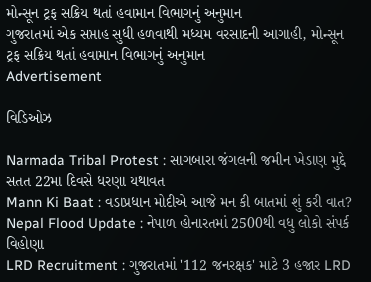મોન્સૂન ટ્રફ સક્રિય થતાં હવામાન વિભાગનું અનુમાન
ગુજરાતમાં એક સપ્તાહ સુધી હળવાથી મધ્યમ વરસાદની આગાહી, મોન્સૂન ટ્રફ સક્રિય થતાં હવામાન વિભાગનું અનુમાન
Advertisement

વિડિઓઝ

Narmada Tribal Protest : સાગબારા જંગલની જમીન ખેડાણ મુદ્દે સતત 22મા દિવસે ધરણા યથાવત
Mann Ki Baat : વડાપ્રધાન મોદીએ આજે મન કી બાતમાં શું કરી વાત?
Nepal Flood Update : નેપાળ હોનારતમાં 2500થી વધુ લોકો સંપર્ક વિહોણા
LRD Recruitment : ગુજરાતમાં '112 જનરક્ષક' માટે 3 હજાર LRD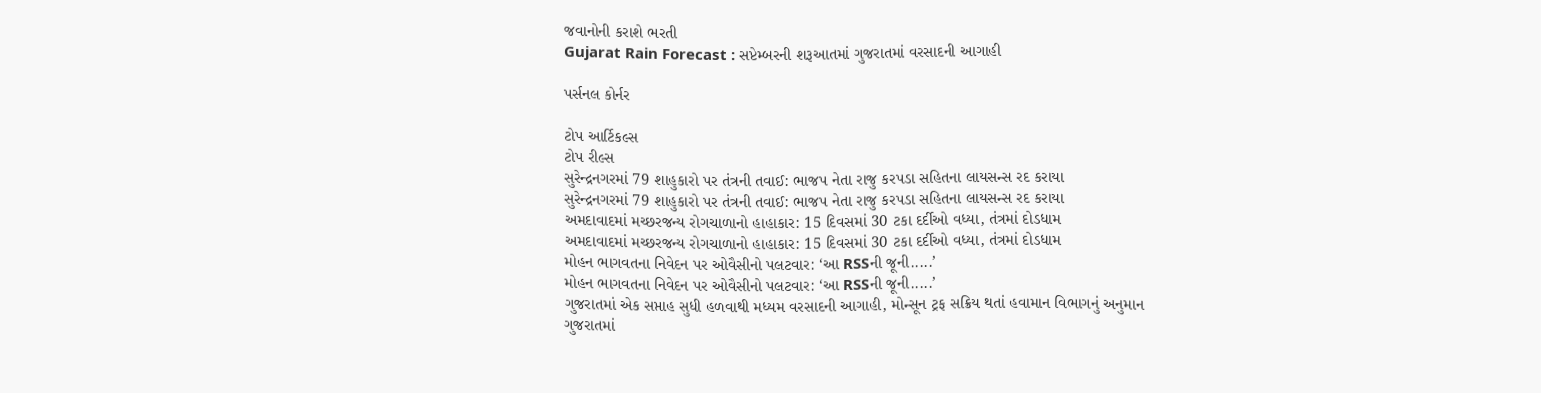જવાનોની કરાશે ભરતી
Gujarat Rain Forecast : સપ્ટેમ્બરની શરૂઆતમાં ગુજરાતમાં વરસાદની આગાહી

પર્સનલ કોર્નર

ટોપ આર્ટિકલ્સ
ટોપ રીલ્સ
સુરેન્દ્રનગરમાં 79 શાહુકારો પર તંત્રની તવાઈ: ભાજપ નેતા રાજુ કરપડા સહિતના લાયસન્સ રદ કરાયા
સુરેન્દ્રનગરમાં 79 શાહુકારો પર તંત્રની તવાઈ: ભાજપ નેતા રાજુ કરપડા સહિતના લાયસન્સ રદ કરાયા
અમદાવાદમાં મચ્છરજન્ય રોગચાળાનો હાહાકાર: 15 દિવસમાં 30 ટકા દર્દીઓ વધ્યા, તંત્રમાં દોડધામ
અમદાવાદમાં મચ્છરજન્ય રોગચાળાનો હાહાકાર: 15 દિવસમાં 30 ટકા દર્દીઓ વધ્યા, તંત્રમાં દોડધામ
મોહન ભાગવતના નિવેદન પર ઓવૈસીનો પલટવાર: ‘આ RSSની જૂની.....’
મોહન ભાગવતના નિવેદન પર ઓવૈસીનો પલટવાર: ‘આ RSSની જૂની.....’
ગુજરાતમાં એક સપ્તાહ સુધી હળવાથી મધ્યમ વરસાદની આગાહી, મોન્સૂન ટ્રફ સક્રિય થતાં હવામાન વિભાગનું અનુમાન
ગુજરાતમાં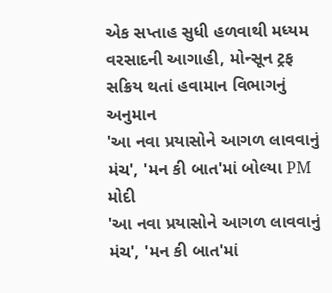એક સપ્તાહ સુધી હળવાથી મધ્યમ વરસાદની આગાહી, મોન્સૂન ટ્રફ સક્રિય થતાં હવામાન વિભાગનું અનુમાન
'આ નવા પ્રયાસોને આગળ લાવવાનું મંચ', 'મન કી બાત'માં બોલ્યા PM મોદી
'આ નવા પ્રયાસોને આગળ લાવવાનું મંચ', 'મન કી બાત'માં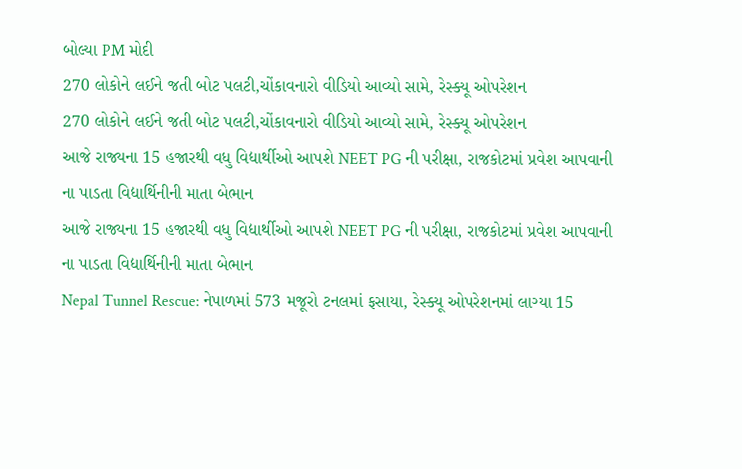બોલ્યા PM મોદી
270 લોકોને લઈને જતી બોટ પલટી,ચોંકાવનારો વીડિયો આવ્યો સામે, રેસ્ક્યૂ ઓપરેશન
270 લોકોને લઈને જતી બોટ પલટી,ચોંકાવનારો વીડિયો આવ્યો સામે, રેસ્ક્યૂ ઓપરેશન
આજે રાજ્યના 15 હજારથી વધુ વિદ્યાર્થીઓ આપશે NEET PG ની પરીક્ષા, રાજકોટમાં પ્રવેશ આપવાની ના પાડતા વિદ્યાર્થિનીની માતા બેભાન
આજે રાજ્યના 15 હજારથી વધુ વિદ્યાર્થીઓ આપશે NEET PG ની પરીક્ષા, રાજકોટમાં પ્રવેશ આપવાની ના પાડતા વિદ્યાર્થિનીની માતા બેભાન
Nepal Tunnel Rescue: નેપાળમાં 573 મજૂરો ટનલમાં ફસાયા, રેસ્ક્યૂ ઓપરેશનમાં લાગ્યા 15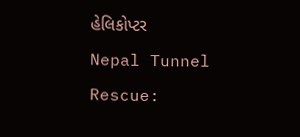હેલિકોપ્ટર
Nepal Tunnel Rescue: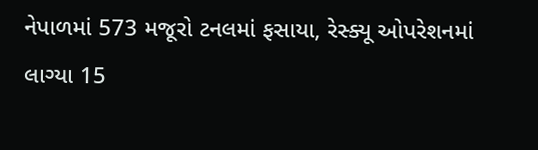નેપાળમાં 573 મજૂરો ટનલમાં ફસાયા, રેસ્ક્યૂ ઓપરેશનમાં લાગ્યા 15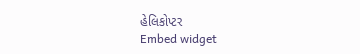હેલિકોપ્ટર
Embed widget